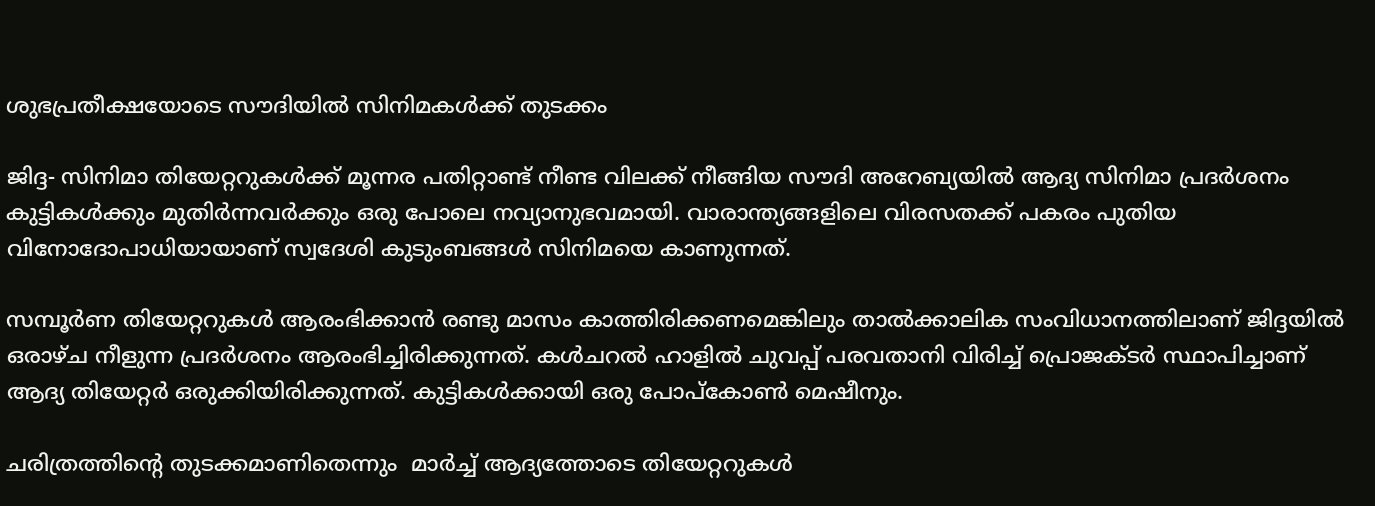ശുഭപ്രതീക്ഷയോടെ സൗദിയില്‍ സിനിമകള്‍ക്ക് തുടക്കം

ജിദ്ദ- സിനിമാ തിയേറ്ററുകള്‍ക്ക് മൂന്നര പതിറ്റാണ്ട് നീണ്ട വിലക്ക് നീങ്ങിയ സൗദി അറേബ്യയില്‍ ആദ്യ സിനിമാ പ്രദർശനം കുട്ടികള്‍ക്കും മുതിർന്നവർക്കും ഒരു പോലെ നവ്യാനുഭവമായി. വാരാന്ത്യങ്ങളിലെ വിരസതക്ക് പകരം പുതിയ വിനോദോപാധിയായാണ് സ്വദേശി കുടുംബങ്ങള്‍ സിനിമയെ കാണുന്നത്.

സമ്പൂർണ തിയേറ്ററുകള്‍ ആരംഭിക്കാന്‍ രണ്ടു മാസം കാത്തിരിക്കണമെങ്കിലും താല്‍ക്കാലിക സംവിധാനത്തിലാണ് ജിദ്ദയില്‍ ഒരാഴ്ച നീളുന്ന പ്രദർശനം ആരംഭിച്ചിരിക്കുന്നത്. കള്‍ചറല്‍ ഹാളില്‍ ചുവപ്പ് പരവതാനി വിരിച്ച് പ്രൊജക്ടർ സ്ഥാപിച്ചാണ് ആദ്യ തിയേറ്റർ ഒരുക്കിയിരിക്കുന്നത്. കുട്ടികള്‍ക്കായി ഒരു പോപ്കോണ്‍ മെഷീനും.

ചരിത്രത്തിന്‍റെ തുടക്കമാണിതെന്നും  മാർച്ച് ആദ്യത്തോടെ തിയേറ്ററുകള്‍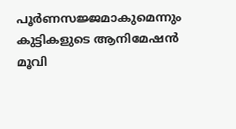പൂർണസജ്ജമാകുമെന്നും കുട്ടികളുടെ ആനിമേഷന്‍ മൂവി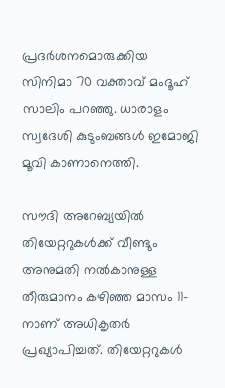പ്രദർശനമൊരുക്കിയ സിനിമാ 70 വക്താവ് മംദൂഹ് സാലിം പറഞ്ഞു. ധാരാളം സ്വദേശി കുടുംബങ്ങള്‍ ഇമോജി മൂവി കാണാനെത്തി.

സൗദി അറേബ്യയില്‍ തിയേറ്ററുകള്‍ക്ക് വീണ്ടും അനുമതി നല്‍കാനുള്ള തീരുമാനം കഴിഞ്ഞ മാസം 11-നാണ് അധികൃതർ പ്രഖ്യാപിച്ചത്. തിയേറ്ററുകള്‍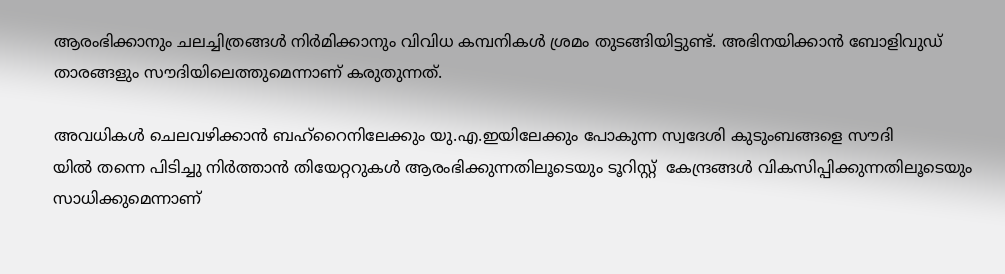ആരംഭിക്കാനും ചലച്ചിത്രങ്ങള്‍ നിർമിക്കാനും വിവിധ കമ്പനികള്‍ ശ്രമം തുടങ്ങിയിട്ടുണ്ട്. അഭിനയിക്കാന്‍ ബോളിവുഡ് താരങ്ങളും സൗദിയിലെത്തുമെന്നാണ് കരുതുന്നത്.

അവധികള്‍ ചെലവഴിക്കാന്‍ ബഹ്റൈനിലേക്കും യു.എ.ഇയിലേക്കും പോകുന്ന സ്വദേശി കുടുംബങ്ങളെ സൗദി
യില്‍ തന്നെ പിടിച്ചു നിർത്താന്‍ തിയേറ്ററുകള്‍ ആരംഭിക്കുന്നതിലൂടെയും ടൂറിസ്റ്റ്  കേന്ദ്രങ്ങള്‍ വികസിപ്പിക്കുന്നതിലൂടെയും സാധിക്കുമെന്നാണ്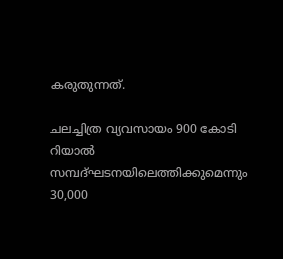കരുതുന്നത്.

ചലച്ചിത്ര വ്യവസായം 900 കോടി റിയാല്‍ സമ്പദ്ഘടനയിലെത്തിക്കുമെന്നും 30,000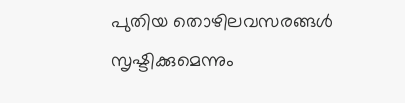പുതിയ തൊഴിലവസരങ്ങള്‍ സൃഷ്ടിക്കുമെന്നും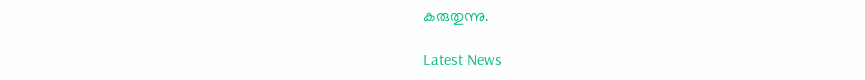കരുതുന്നു.

Latest News